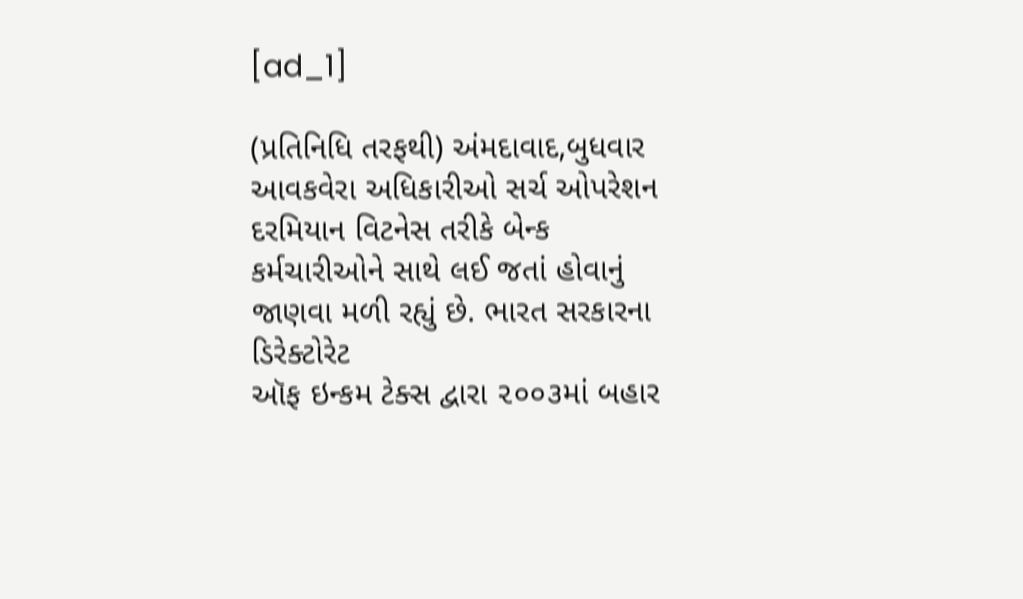[ad_1]

(પ્રતિનિધિ તરફથી) અંમદાવાદ,બુધવાર
આવકવેરા અધિકારીઓ સર્ચ ઓપરેશન દરમિયાન વિટનેસ તરીકે બેન્ક
કર્મચારીઓને સાથે લઈ જતાં હોવાનું જાણવા મળી રહ્યું છે. ભારત સરકારના ડિરેક્ટોરેટ
ઑફ ઇન્કમ ટેક્સ દ્વારા ૨૦૦૩માં બહાર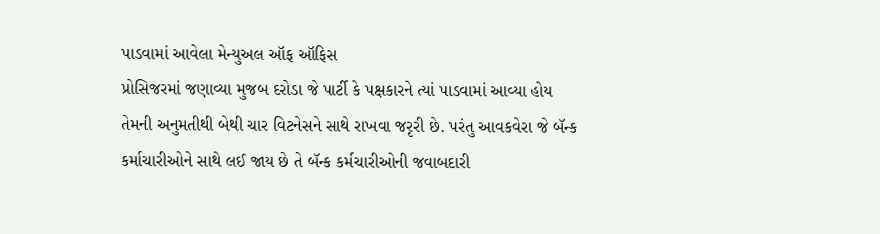પાડવામાં આવેલા મેન્યુઅલ ઑફ ઑફિસ
પ્રોસિજરમાં જણાવ્યા મુજબ દરોડા જે પાર્ટી કે પક્ષકારને ત્યાં પાડવામાં આવ્યા હોય
તેમની અનુમતીથી બેથી ચાર વિટનેસને સાથે રાખવા જરૃરી છે. પરંતુ આવકવેરા જે બૅન્ક
કર્માચારીઓને સાથે લઈ જાય છે તે બૅન્ક કર્મચારીઓની જવાબદારી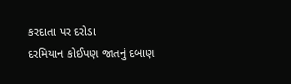કરદાતા પર દરોડા
દરમિયાન કોઈપણ જાતનું દબાણ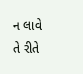ન લાવે તે રીતે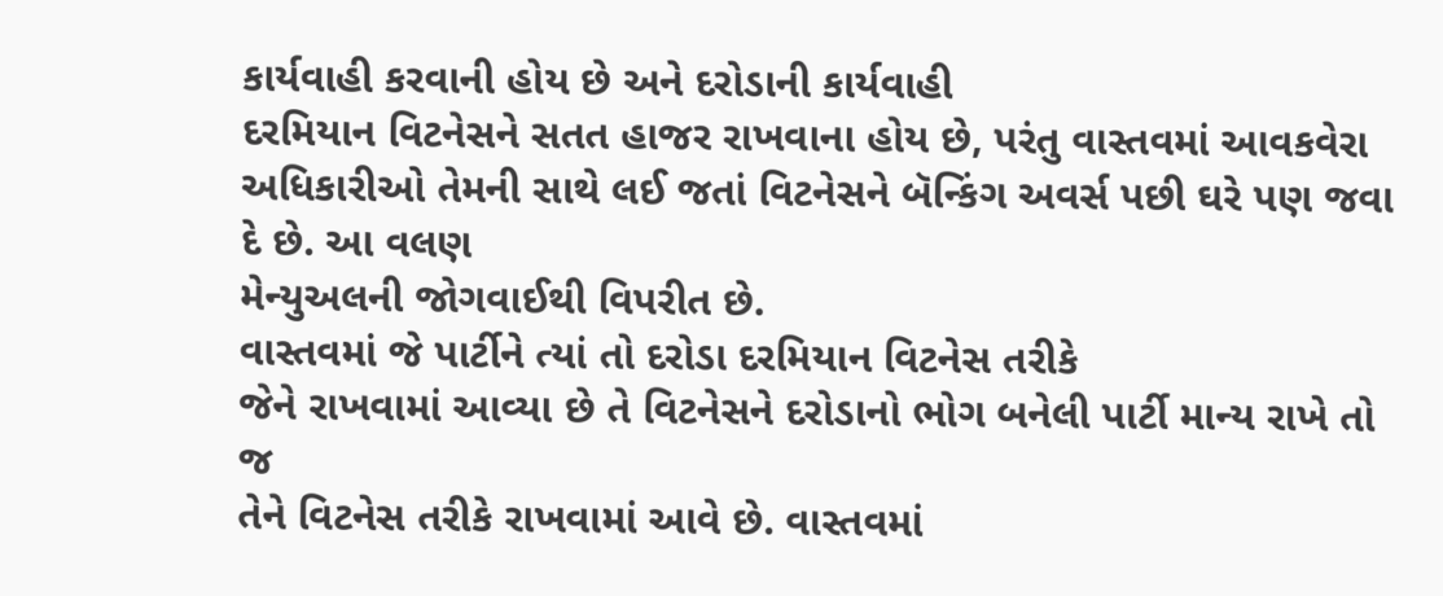કાર્યવાહી કરવાની હોય છે અને દરોડાની કાર્યવાહી
દરમિયાન વિટનેસને સતત હાજર રાખવાના હોય છે, પરંતુ વાસ્તવમાં આવકવેરા
અધિકારીઓ તેમની સાથે લઈ જતાં વિટનેસને બૅન્કિંગ અવર્સ પછી ઘરે પણ જવા દે છે. આ વલણ
મેન્યુઅલની જોગવાઈથી વિપરીત છે.
વાસ્તવમાં જે પાર્ટીને ત્યાં તો દરોડા દરમિયાન વિટનેસ તરીકે
જેને રાખવામાં આવ્યા છે તે વિટનેસને દરોડાનો ભોગ બનેલી પાર્ટી માન્ય રાખે તો જ
તેને વિટનેસ તરીકે રાખવામાં આવે છે. વાસ્તવમાં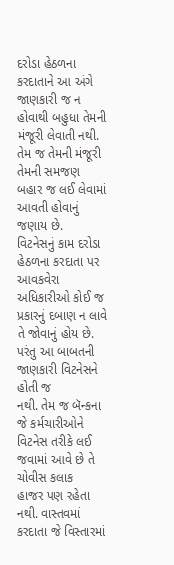દરોડા હેઠળના કરદાતાને આ અંગે
જાણકારી જ ન હોવાથી બહુધા તેમની મંજૂરી લેવાતી નથી. તેમ જ તેમની મંજૂરી તેમની સમજણ
બહાર જ લઈ લેવામાં આવતી હોવાનું જણાય છે.
વિટનેસનું કામ દરોડા હેઠળના કરદાતા પર આવકવેરા અધિકારીઓ કોઈ જ
પ્રકારનું દબાણ ન લાવે તે જોવાનું હોય છે. પરંતુ આ બાબતની જાણકારી વિટનેસને હોતી જ
નથી. તેમ જ બૅન્કના જે કર્મચારીઓને વિટનેસ તરીકે લઈ જવામાં આવે છે તે ચોવીસ કલાક
હાજર પણ રહેતા નથી. વાસ્તવમાં કરદાતા જે વિસ્તારમાં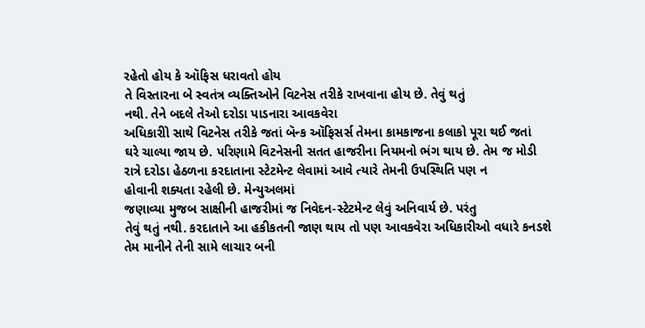રહેતો હોય કે ઑફિસ ધરાવતો હોય
તે વિસ્તારના બે સ્વતંત્ર વ્યક્તિઓને વિટનેસ તરીકે રાખવાના હોય છે. તેવું થતું
નથી. તેને બદલે તેઓ દરોડા પાડનારા આવકવેરા
અધિકારીો સાથે વિટનેસ તરીકે જતાં બૅન્ક ઑફિસર્સ તેમના કામકાજના કલાકો પૂરા થઈ જતાં
ઘરે ચાલ્યા જાય છે. પરિણામે વિટનેસની સતત હાજરીના નિયમનો ભંગ થાય છે. તેમ જ મોડી
રાત્રે દરોડા હેઠળના કરદાતાના સ્ટેટમેન્ટ લેવામાં આવે ત્યારે તેમની ઉપસ્થિતિ પણ ન
હોવાની શક્યતા રહેલી છે. મેન્યુઅલમાં
જણાવ્યા મુજબ સાક્ષીની હાજરીમાં જ નિવેદન-સ્ટેટમેન્ટ લેવું અનિવાર્ય છે. પરંતુ
તેવું થતું નથી. કરદાતાને આ હકીકતની જાણ થાય તો પણ આવકવેરા અધિકારીઓ વધારે કનડશે
તેમ માનીને તેની સામે લાચાર બની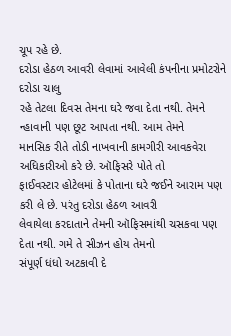ચૂપ રહે છે.
દરોડા હેઠળ આવરી લેવામાં આવેલી કંપનીના પ્રમોટરોને દરોડા ચાલુ
રહે તેટલા દિવસ તેમના ઘરે જવા દેતા નથી. તેમને ન્હાવાની પણ છૂટ આપતા નથી. આમ તેમને
માનસિક રીતે તોડી નાખવાની કામગીરી આવકવેરા અધિકારીઓ કરે છે. ઑફિસરે પોતે તો
ફાઈવસ્ટાર હોટેલમાં કે પોતાના ઘરે જઈને આરામ પણ કરી લે છે. પરંતુ દરોડા હેઠળ આવરી
લેવાયેલા કરદાતાને તેમની ઑફિસમાંથી ચસકવા પણ દેતા નથી. ગમે તે સીઝન હોય તેમનો
સંપૂર્ણ ધંધો અટકાવી દે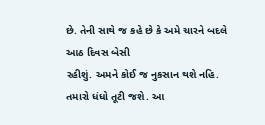છે. તેની સાથે જ કહે છે કે અમે ચારને બદલે આઠ દિવસ બેસી
રહીશું. અમને કોઈ જ નુકસાન થશે નહિ. તમારો ધંધો તૂટી જશે. આ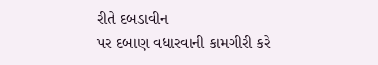રીતે દબડાવીન
પર દબાણ વધારવાની કામગીરી કરે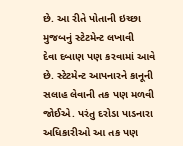છે. આ રીતે પોતાની ઇચ્છા મુજબનું સ્ટેટમેન્ટ લખાવી
દેવા દબાણ પણ કરવામાં આવે છે. સ્ટેટમેન્ટ આપનારને કાનૂની સલાહ લેવાની તક પણ મળવી
જોઈએ. પરંતુ દરોડા પાડનારા અધિકારીઓ આ તક પણ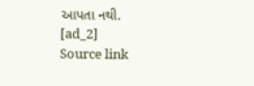આપતા નથી.
[ad_2]
Source link